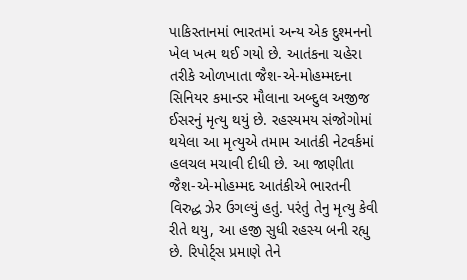પાકિસ્તાનમાં ભારતમાં અન્ય એક દુશ્મનનો ખેલ ખત્મ થઈ ગયો છે. આતંકના ચહેરા તરીકે ઓળખાતા જૈશ-એ-મોહમ્મદના સિનિયર કમાન્ડર મૌલાના અબ્દુલ અજીજ ઈસરનું મૃત્યુ થયું છે. રહસ્યમય સંજોગોમાં થયેલા આ મૃત્યુએ તમામ આતંકી નેટવર્કમાં હલચલ મચાવી દીધી છે. આ જાણીતા જૈશ-એ-મોહમ્મદ આતંકીએ ભારતની વિરુદ્ધ ઝેર ઉગલ્યું હતું. પરંતું તેનુ મૃત્યુ કેવી રીતે થયુ, આ હજી સુધી રહસ્ય બની રહ્યુ છે. રિપોર્ટ્સ પ્રમાણે તેને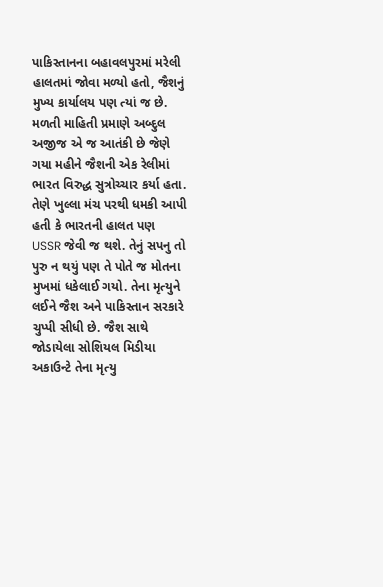પાકિસ્તાનના બહાવલપુરમાં મરેલી હાલતમાં જોવા મળ્યો હતો, જૈશનું મુખ્ય કાર્યાલય પણ ત્યાં જ છે.
મળતી માહિતી પ્રમાણે અબ્દુલ અજીજ એ જ આતંકી છે જેણે ગયા મહીને જૈશની એક રેલીમાં ભારત વિરુદ્ધ સુત્રોચ્ચાર કર્યા હતા. તેણે ખુલ્લા મંચ પરથી ધમકી આપી હતી કે ભારતની હાલત પણ USSR જેવી જ થશે. તેનું સપનુ તો પુરુ ન થયું પણ તે પોતે જ મોતના મુખમાં ધકેલાઈ ગયો. તેના મૃત્યુને લઈને જૈશ અને પાકિસ્તાન સરકારે ચુપ્પી સીધી છે. જૈશ સાથે જોડાયેલા સોશિયલ મિડીયા અકાઉન્ટે તેના મૃત્યુ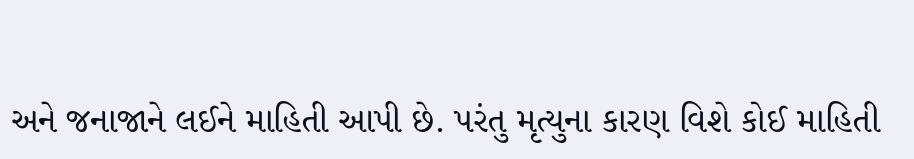અને જનાજાને લઈને માહિતી આપી છે. પરંતુ મૃત્યુના કારણ વિશે કોઈ માહિતી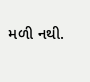મળી નથી.